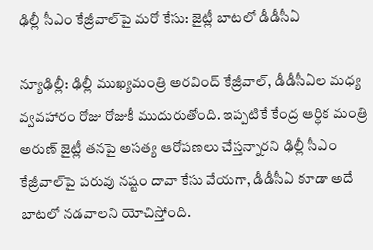ఢిల్లీ సీఎం కేజ్రీవాల్‌పై మరో కేసు: జైట్లీ బాటలో డీడీసీఏ

న్యూఢిల్లీ: ఢిల్లీ ముఖ్యమంత్రి అరవింద్ కేజ్రీవాల్, డీడీసీఏల మధ్య వ్వవహారం రోజు రోజుకీ ముదురుతోంది. ఇప్పటికే కేంద్ర ఆర్ధిక మంత్రి అరుణ్ జైట్లీ తనపై అసత్య ఆరోపణలు చేస్తన్నారని ఢిల్లీ సీఎం కేజ్రీవాల్‌పై పరువు నష్టం దావా కేసు వేయగా, డీడీసీఏ కూడా అదే బాటలో నడవాలని యోచిస్తోంది.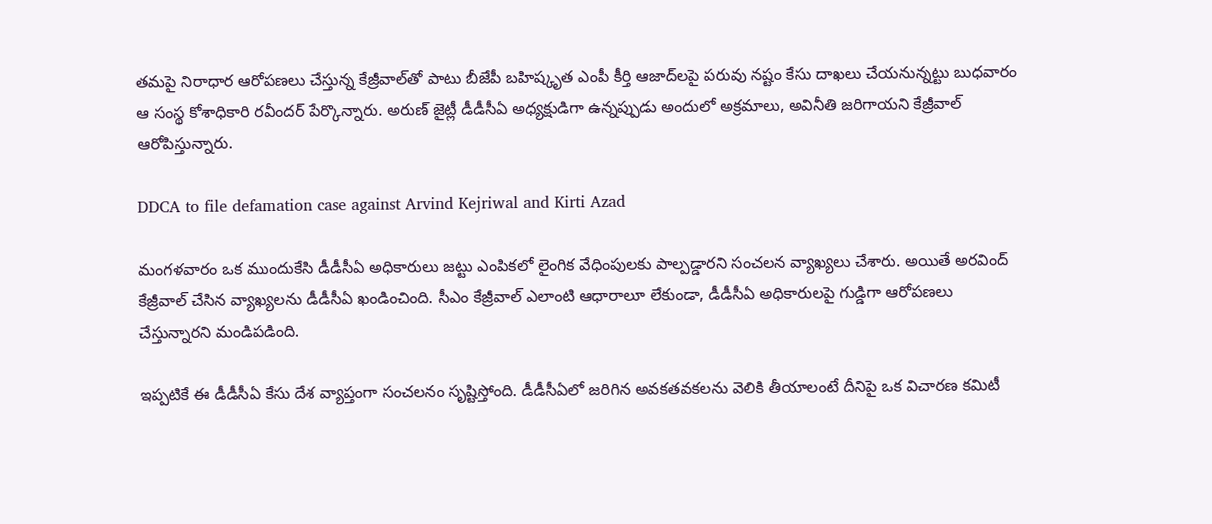తమపై నిరాధార ఆరోపణలు చేస్తున్న కేజ్రీవాల్‌తో పాటు బీజేపీ బహిష్కృత ఎంపీ కీర్తి ఆజాద్‌లపై పరువు నష్టం కేసు దాఖలు చేయనున్నట్టు బుధవారం ఆ సంస్థ కోశాధికారి రవీందర్‌ పేర్కొన్నారు. అరుణ్ జైట్లీ డీడీసీఏ అధ్యక్షుడిగా ఉన్నప్పుడు అందులో అక్రమాలు, అవినీతి జరిగాయని కేజ్రీవాల్ ఆరోపిస్తున్నారు.

DDCA to file defamation case against Arvind Kejriwal and Kirti Azad

మంగళవారం ఒక ముందుకేసి డీడీసీఏ అధికారులు జట్టు ఎంపికలో లైంగిక వేధింపులకు పాల్పడ్డారని సంచలన వ్యాఖ్యలు చేశారు. అయితే అరవింద్ కేజ్రీవాల్ చేసిన వ్యాఖ్యలను డీడీసీఏ ఖండించింది. సీఎం కేజ్రీవాల్ ఎలాంటి ఆధారాలూ లేకుండా, డీడీసీఏ అధికారులపై గుడ్డిగా ఆరోపణలు చేస్తున్నారని మండిపడింది.

ఇప్పటికే ఈ డీడీసీఏ కేసు దేశ వ్యాప్తంగా సంచలనం సృష్టిస్తోంది. డీడీసీఏలో జరిగిన అవకతవకలను వెలికి తీయాలంటే దీనిపై ఒక విచారణ కమిటీ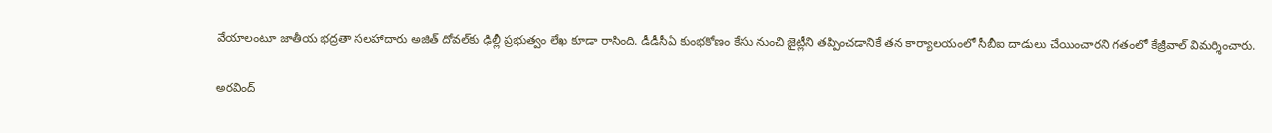వేయాలంటూ జాతీయ భద్రతా సలహాదారు అజిత్ దోవల్‌కు ఢిల్లీ ప్రభుత్వం లేఖ కూడా రాసింది. డీడీసీఏ కుంభకోణం కేసు నుంచి జైట్లీని తప్పించడానికే తన కార్యాలయంలో సీబీఐ దాడులు చేయించారని గతంలో కేజ్రీవాల్ విమర్శించారు.

అరవింద్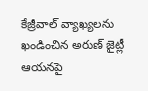కేజ్రీవాల్ వ్యాఖ్యలను ఖండించిన అరుణ్ జైట్లీ ఆయనపై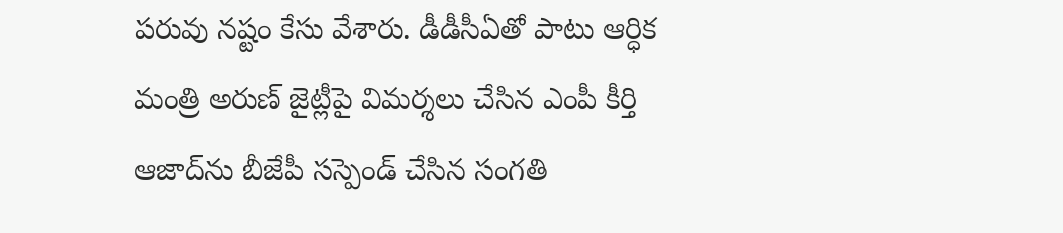పరువు నష్టం కేసు వేశారు. డీడీసీఏతో పాటు ఆర్ధిక మంత్రి అరుణ్ జైట్లీపై విమర్శలు చేసిన ఎంపీ కీర్తి ఆజాద్‌ను బీజేపీ సస్పెండ్ చేసిన సంగతి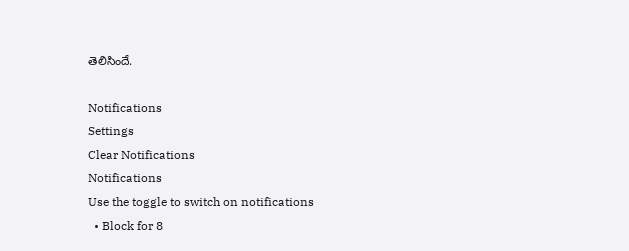తెలిసిందే.

Notifications
Settings
Clear Notifications
Notifications
Use the toggle to switch on notifications
  • Block for 8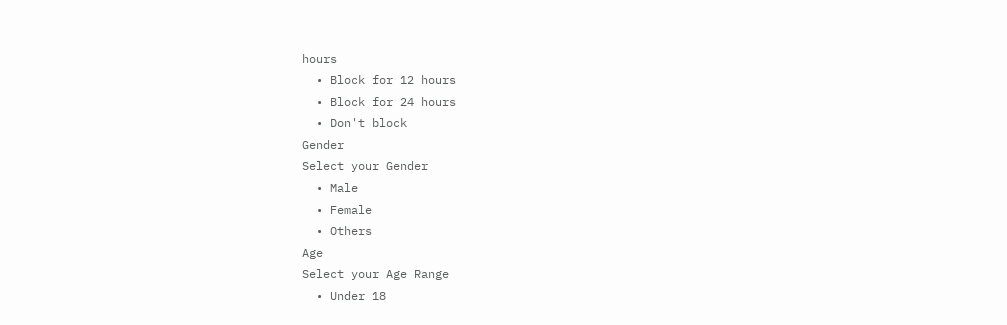hours
  • Block for 12 hours
  • Block for 24 hours
  • Don't block
Gender
Select your Gender
  • Male
  • Female
  • Others
Age
Select your Age Range
  • Under 18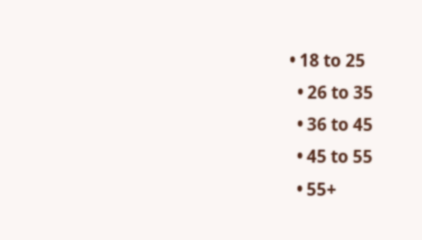• 18 to 25
  • 26 to 35
  • 36 to 45
  • 45 to 55
  • 55+